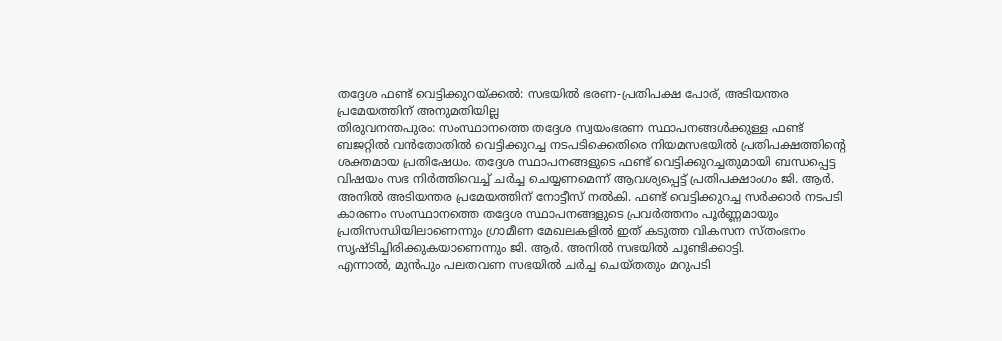തദ്ദേശ ഫണ്ട് വെട്ടിക്കുറയ്ക്കൽ: സഭയിൽ ഭരണ-പ്രതിപക്ഷ പോര്, അടിയന്തര പ്രമേയത്തിന് അനുമതിയില്ല
തിരുവനന്തപുരം: സംസ്ഥാനത്തെ തദ്ദേശ സ്വയംഭരണ സ്ഥാപനങ്ങൾക്കുള്ള ഫണ്ട് ബജറ്റിൽ വൻതോതിൽ വെട്ടിക്കുറച്ച നടപടിക്കെതിരെ നിയമസഭയിൽ പ്രതിപക്ഷത്തിന്റെ ശക്തമായ പ്രതിഷേധം. തദ്ദേശ സ്ഥാപനങ്ങളുടെ ഫണ്ട് വെട്ടിക്കുറച്ചതുമായി ബന്ധപ്പെട്ട വിഷയം സഭ നിർത്തിവെച്ച് ചർച്ച ചെയ്യണമെന്ന് ആവശ്യപ്പെട്ട് പ്രതിപക്ഷാംഗം ജി. ആർ. അനിൽ അടിയന്തര പ്രമേയത്തിന് നോട്ടീസ് നൽകി. ഫണ്ട് വെട്ടിക്കുറച്ച സർക്കാർ നടപടി കാരണം സംസ്ഥാനത്തെ തദ്ദേശ സ്ഥാപനങ്ങളുടെ പ്രവർത്തനം പൂർണ്ണമായും പ്രതിസന്ധിയിലാണെന്നും ഗ്രാമീണ മേഖലകളിൽ ഇത് കടുത്ത വികസന സ്തംഭനം സൃഷ്ടിച്ചിരിക്കുകയാണെന്നും ജി. ആർ. അനിൽ സഭയിൽ ചൂണ്ടിക്കാട്ടി.
എന്നാൽ, മുൻപും പലതവണ സഭയിൽ ചർച്ച ചെയ്തതും മറുപടി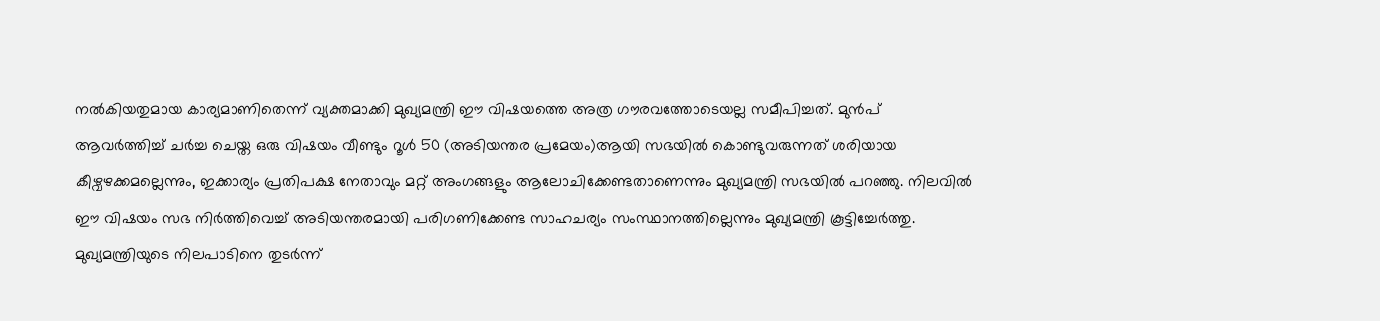നൽകിയതുമായ കാര്യമാണിതെന്ന് വ്യക്തമാക്കി മുഖ്യമന്ത്രി ഈ വിഷയത്തെ അത്ര ഗൗരവത്തോടെയല്ല സമീപിച്ചത്. മുൻപ് ആവർത്തിച്ച് ചർച്ച ചെയ്ത ഒരു വിഷയം വീണ്ടും റൂൾ 50 (അടിയന്തര പ്രമേയം)ആയി സഭയിൽ കൊണ്ടുവരുന്നത് ശരിയായ കീഴ്വഴക്കമല്ലെന്നും, ഇക്കാര്യം പ്രതിപക്ഷ നേതാവും മറ്റ് അംഗങ്ങളും ആലോചിക്കേണ്ടതാണെന്നും മുഖ്യമന്ത്രി സഭയിൽ പറഞ്ഞു. നിലവിൽ ഈ വിഷയം സഭ നിർത്തിവെച്ച് അടിയന്തരമായി പരിഗണിക്കേണ്ട സാഹചര്യം സംസ്ഥാനത്തില്ലെന്നും മുഖ്യമന്ത്രി കൂട്ടിച്ചേർത്തു. മുഖ്യമന്ത്രിയുടെ നിലപാടിനെ തുടർന്ന്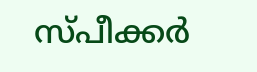സ്പീക്കർ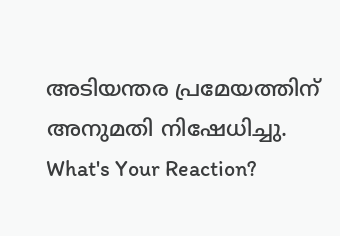അടിയന്തര പ്രമേയത്തിന് അനുമതി നിഷേധിച്ചു.
What's Your Reaction?